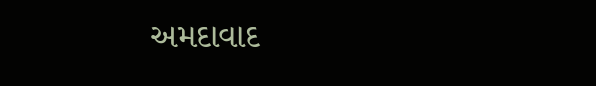અમદાવાદ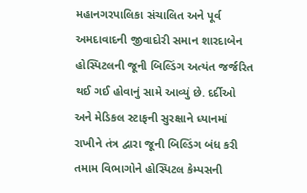મહાનગરપાલિકા સંચાલિત અને પૂર્વ અમદાવાદની જીવાદોરી સમાન શારદાબેન હોસ્પિટલની જૂની બિલ્ડિંગ અત્યંત જર્જરિત થઈ ગઈ હોવાનું સામે આવ્યું છે. દર્દીઓ અને મેડિકલ સ્ટાફની સુરક્ષાને ધ્યાનમાં રાખીને તંત્ર દ્વારા જૂની બિલ્ડિંગ બંધ કરી તમામ વિભાગોને હોસ્પિટલ કેમ્પસની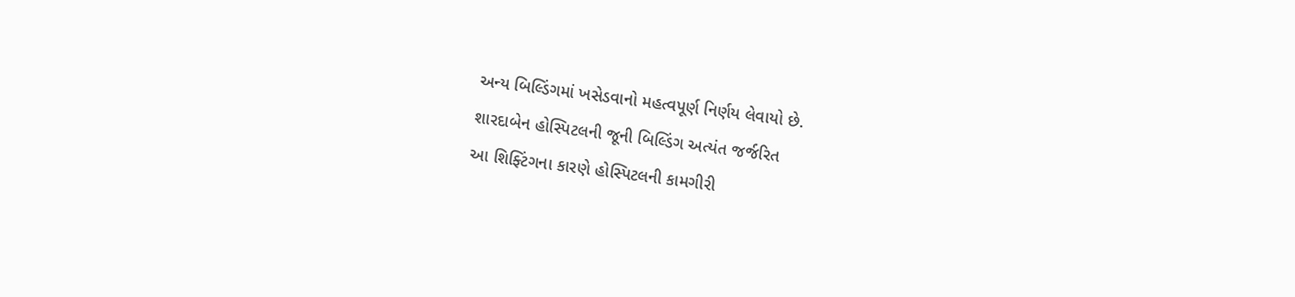અન્ય બિલ્ડિંગમાં ખસેડવાનો મહત્વપૂર્ણ નિર્ણય લેવાયો છે.
શારદાબેન હોસ્પિટલની જૂની બિલ્ડિંગ અત્યંત જર્જરિત
આ શિફ્ટિંગના કારણે હોસ્પિટલની કામગીરી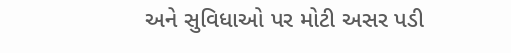અને સુવિધાઓ પર મોટી અસર પડી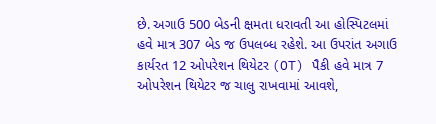છે. અગાઉ 500 બેડની ક્ષમતા ધરાવતી આ હોસ્પિટલમાં હવે માત્ર 307 બેડ જ ઉપલબ્ધ રહેશે. આ ઉપરાંત અગાઉ કાર્યરત 12 ઓપરેશન થિયેટર (OT) પૈકી હવે માત્ર 7 ઓપરેશન થિયેટર જ ચાલુ રાખવામાં આવશે,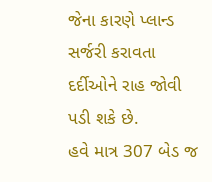જેના કારણે પ્લાન્ડ સર્જરી કરાવતા દર્દીઓને રાહ જોવી પડી શકે છે.
હવે માત્ર 307 બેડ જ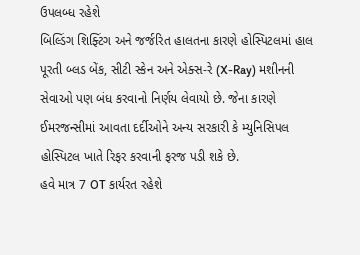ઉપલબ્ધ રહેશે
બિલ્ડિંગ શિફ્ટિંગ અને જર્જરિત હાલતના કારણે હોસ્પિટલમાં હાલ પૂરતી બ્લડ બેંક, સીટી સ્કેન અને એક્સ-રે (X-Ray) મશીનની સેવાઓ પણ બંધ કરવાનો નિર્ણય લેવાયો છે. જેના કારણે ઈમરજન્સીમાં આવતા દર્દીઓને અન્ય સરકારી કે મ્યુનિસિપલ હોસ્પિટલ ખાતે રિફર કરવાની ફરજ પડી શકે છે.
હવે માત્ર 7 OT કાર્યરત રહેશે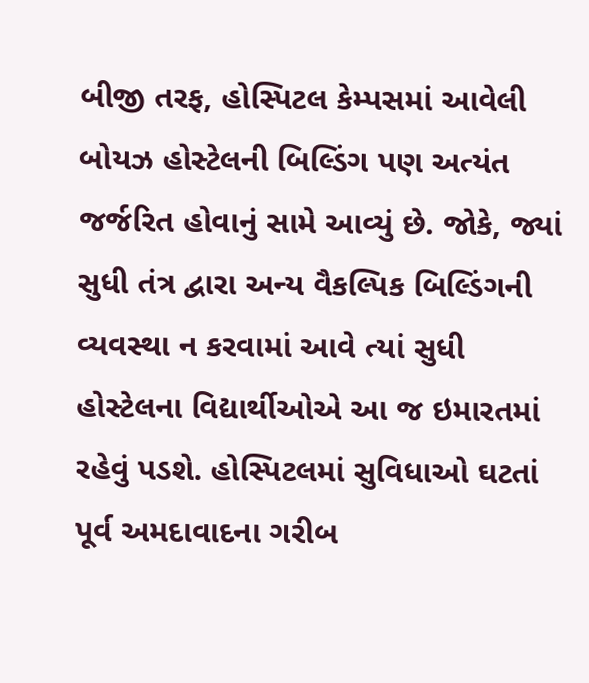બીજી તરફ, હોસ્પિટલ કેમ્પસમાં આવેલી બોયઝ હોસ્ટેલની બિલ્ડિંગ પણ અત્યંત જર્જરિત હોવાનું સામે આવ્યું છે. જોકે, જ્યાં સુધી તંત્ર દ્વારા અન્ય વૈકલ્પિક બિલ્ડિંગની વ્યવસ્થા ન કરવામાં આવે ત્યાં સુધી હોસ્ટેલના વિદ્યાર્થીઓએ આ જ ઇમારતમાં રહેવું પડશે. હોસ્પિટલમાં સુવિધાઓ ઘટતાં પૂર્વ અમદાવાદના ગરીબ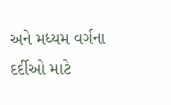અને મધ્યમ વર્ગના દર્દીઓ માટે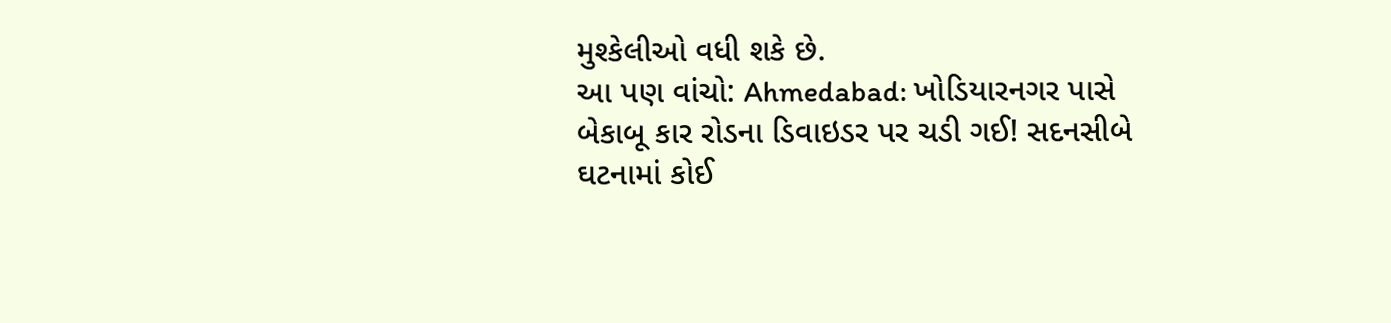મુશ્કેલીઓ વધી શકે છે.
આ પણ વાંચો: Ahmedabad: ખોડિયારનગર પાસે બેકાબૂ કાર રોડના ડિવાઇડર પર ચડી ગઈ! સદનસીબે ઘટનામાં કોઈ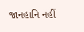જાનહાનિ નહીં